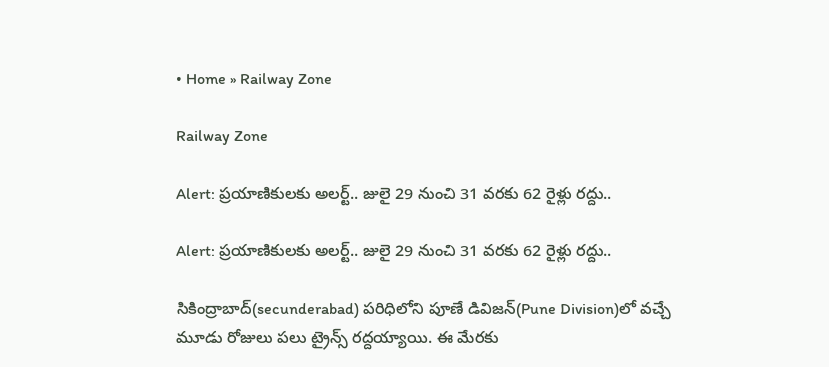• Home » Railway Zone

Railway Zone

Alert: ప్రయాణికులకు అలర్ట్.. జులై 29 నుంచి 31 వరకు 62 రైళ్లు రద్దు..

Alert: ప్రయాణికులకు అలర్ట్.. జులై 29 నుంచి 31 వరకు 62 రైళ్లు రద్దు..

సికింద్రాబాద్(secunderabad) పరిధిలోని పూణే డివిజన్‌(Pune Division)లో వచ్చే మూడు రోజులు పలు ట్రైన్స్ రద్దయ్యాయి. ఈ మేరకు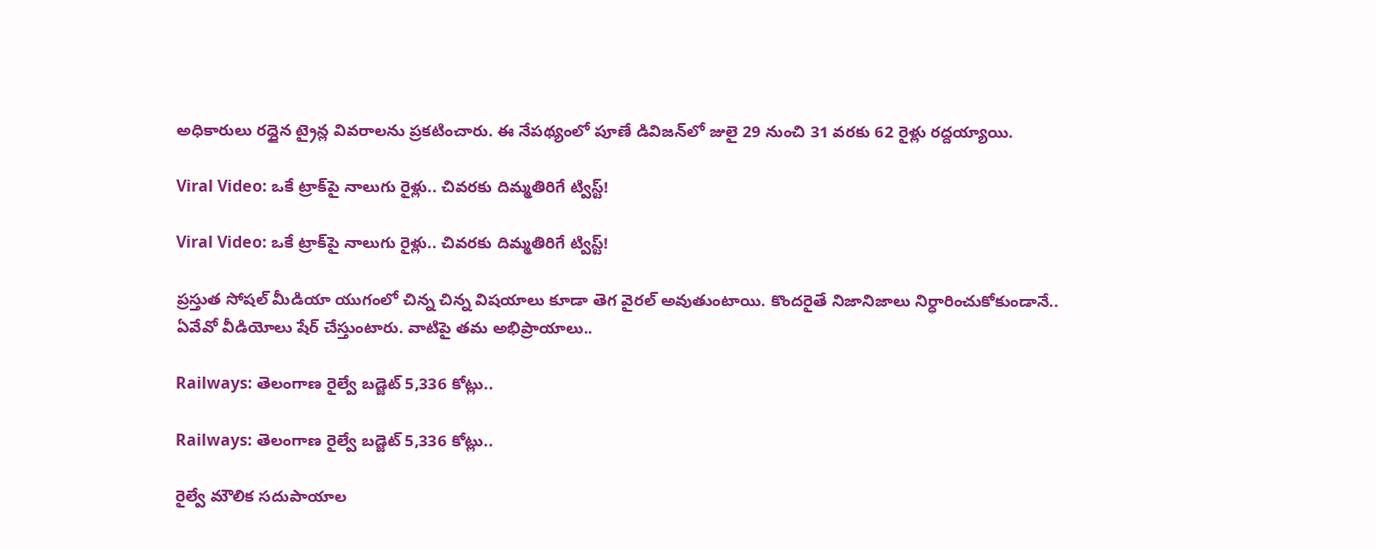అధికారులు రద్దైన ట్రైన్ల వివరాలను ప్రకటించారు. ఈ నేపథ్యంలో పూణే డివిజన్‌లో జులై 29 నుంచి 31 వరకు 62 రైళ్లు రద్దయ్యాయి.

Viral Video: ఒకే ట్రాక్‌పై నాలుగు రైళ్లు.. చివరకు దిమ్మతిరిగే ట్విస్ట్!

Viral Video: ఒకే ట్రాక్‌పై నాలుగు రైళ్లు.. చివరకు దిమ్మతిరిగే ట్విస్ట్!

ప్రస్తుత సోషల్ మీడియా యుగంలో చిన్న చిన్న విషయాలు కూడా తెగ వైరల్ అవుతుంటాయి. కొందరైతే నిజానిజాలు నిర్ధారించుకోకుండానే.. ఏవేవో వీడియోలు షేర్ చేస్తుంటారు. వాటిపై తమ అభిప్రాయాలు..

Railways: తెలంగాణ రైల్వే బడ్జెట్‌ 5,336 కోట్లు..

Railways: తెలంగాణ రైల్వే బడ్జెట్‌ 5,336 కోట్లు..

రైల్వే మౌలిక సదుపాయాల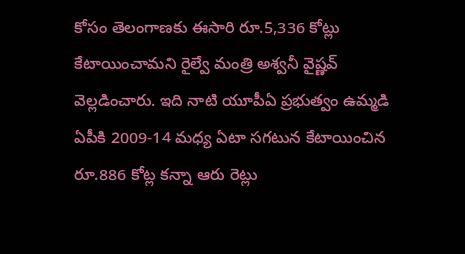కోసం తెలంగాణకు ఈసారి రూ.5,336 కోట్లు కేటాయించామని రైల్వే మంత్రి అశ్వనీ వైష్ణవ్‌ వెల్లడించారు. ఇది నాటి యూపీఏ ప్రభుత్వం ఉమ్మడి ఏపీకి 2009-14 మధ్య ఏటా సగటున కేటాయించిన రూ.886 కోట్ల కన్నా ఆరు రెట్లు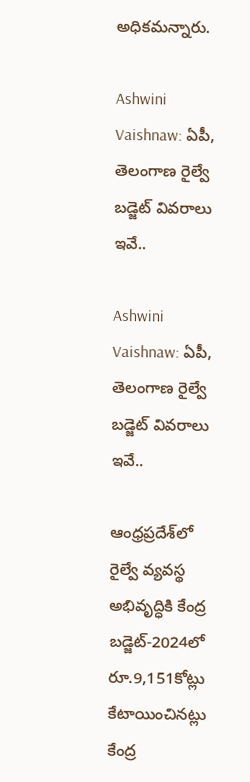అధికమన్నారు.

Ashwini Vaishnaw: ఏపీ, తెలంగాణ రైల్వే బడ్జెట్ వివరాలు ఇవే..

Ashwini Vaishnaw: ఏపీ, తెలంగాణ రైల్వే బడ్జెట్ వివరాలు ఇవే..

ఆంధ్రప్రదేశ్‌లో రైల్వే వ్యవస్థ అభివృద్ధికి కేంద్ర బడ్జెట్‌-2024లో రూ.9,151కోట్లు కేటాయించినట్లు కేంద్ర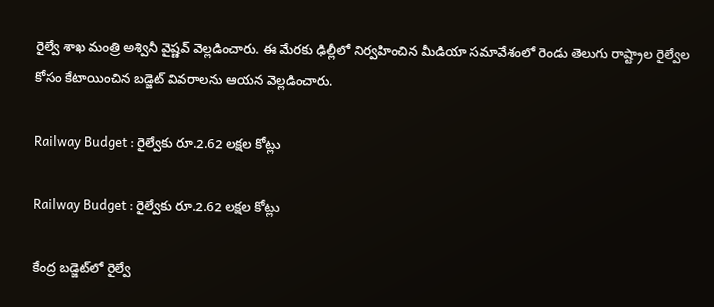రైల్వే శాఖ మంత్రి అశ్వినీ వైష్ణవ్ వెల్లడించారు. ఈ మేరకు ఢిల్లీలో నిర్వహించిన మీడియా సమావేశంలో రెండు తెలుగు రాష్ట్రాల రైల్వేల కోసం కేటాయించిన బడ్జెట్ వివరాలను ఆయన వెల్లడించారు.

Railway Budget : రైల్వేకు రూ.2.62 లక్షల కోట్లు

Railway Budget : రైల్వేకు రూ.2.62 లక్షల కోట్లు

కేంద్ర బడ్జెట్‌లో రైల్వే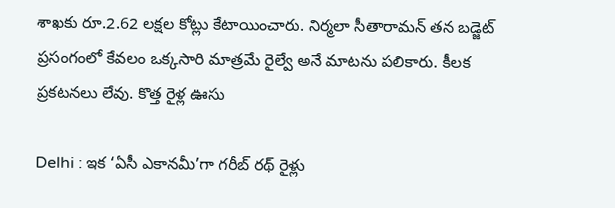శాఖకు రూ.2.62 లక్షల కోట్లు కేటాయించారు. నిర్మలా సీతారామన్‌ తన బడ్జెట్‌ ప్రసంగంలో కేవలం ఒక్కసారి మాత్రమే రైల్వే అనే మాటను పలికారు. కీలక ప్రకటనలు లేవు. కొత్త రైళ్ల ఊసు

Delhi : ఇక ‘ఏసీ ఎకానమీ’గా గరీబ్‌ రథ్‌ రైళ్లు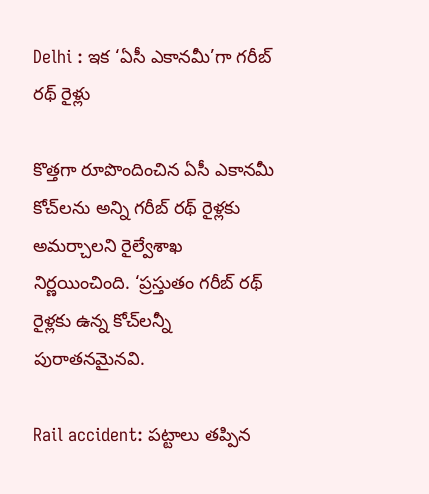Delhi : ఇక ‘ఏసీ ఎకానమీ’గా గరీబ్‌ రథ్‌ రైళ్లు

కొత్తగా రూపొందించిన ఏసీ ఎకానమీ కోచ్‌లను అన్ని గరీబ్‌ రథ్‌ రైళ్లకు అమర్చాలని రైల్వేశాఖ నిర్ణయించింది. ‘ప్రస్తుతం గరీబ్‌ రథ్‌ రైళ్లకు ఉన్న కోచ్‌లన్నీ పురాతనమైనవి.

Rail accident: పట్టాలు తప్పిన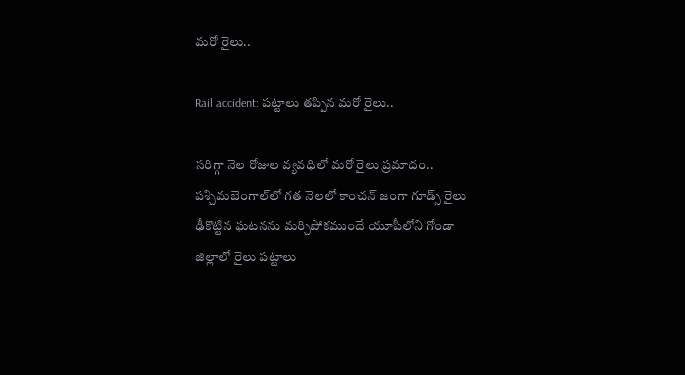మరో రైలు..

Rail accident: పట్టాలు తప్పిన మరో రైలు..

సరిగ్గా నెల రోజుల వ్యవధిలో మరో రైలు ప్రమాదం.. పశ్చిమబెంగాల్‌లో గత నెలలో కాంచన్‌ జంగా గూడ్స్‌ రైలు ఢీకొట్టిన ఘటనను మర్చిపోకముందే యూపీలోని గోండా జిల్లాలో రైలు పట్టాలు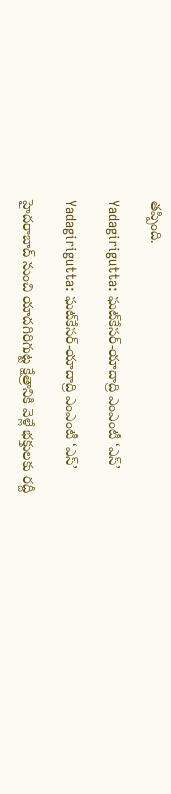తప్పింది.

Yadagirigutta: ఘట్‌కేసర్‌-యాదాద్రి ఎంఎంటీ ‘ఎస్’

Yadagirigutta: ఘట్‌కేసర్‌-యాదాద్రి ఎంఎంటీ ‘ఎస్’

హైదరాబాద్‌ నుంచి యాదగిరిగుట్ట క్షేత్రానికి వెళ్లే భక్తులకు రద్దీ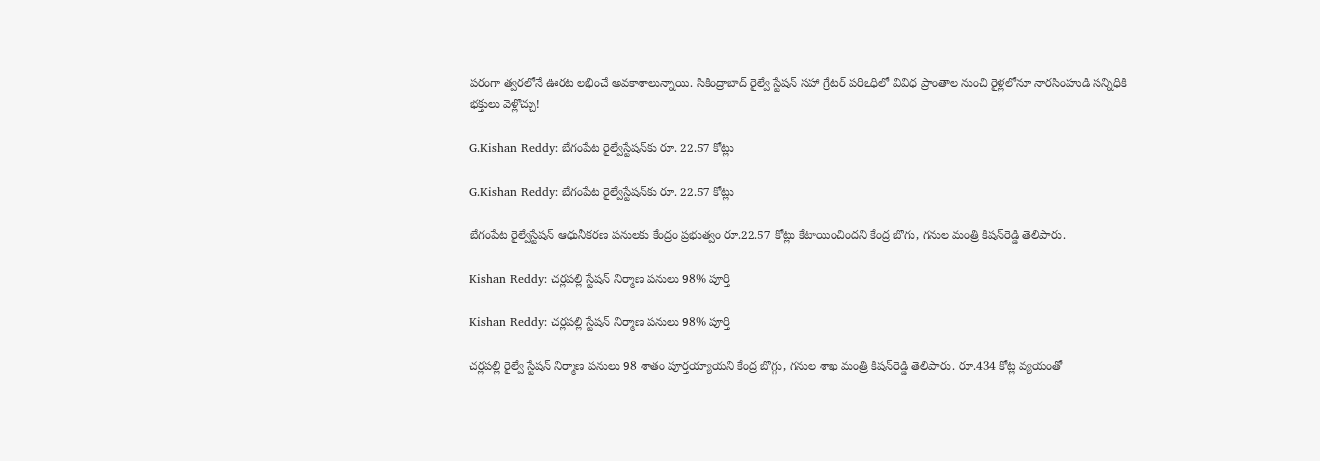పరంగా త్వరలోనే ఊరట లభించే అవకాశాలున్నాయి. సికింద్రాబాద్‌ రైల్వే స్టేషన్‌ సహా గ్రేటర్‌ పరిఽధిలో వివిధ ప్రాంతాల నుంచి రైళ్లలోనూ నారసింహుడి సన్నిధికి భక్తులు వెళ్లొచ్చు!

G.Kishan Reddy: బేగంపేట రైల్వేస్టేషన్‌కు రూ. 22.57 కోట్లు

G.Kishan Reddy: బేగంపేట రైల్వేస్టేషన్‌కు రూ. 22.57 కోట్లు

బేగంపేట రైల్వేస్టేషన్‌ ఆధునీకరణ పనులకు కేంద్రం ప్రభుత్వం రూ.22.57 కోట్లు కేటాయించిందని కేంద్ర బొగు, గనుల మంత్రి కిషన్‌రెడ్డి తెలిపారు.

Kishan Reddy: చర్లపల్లి స్టేషన్ నిర్మాణ పనులు 98% పూర్తి

Kishan Reddy: చర్లపల్లి స్టేషన్ నిర్మాణ పనులు 98% పూర్తి

చర్లపల్లి రైల్వే స్టేషన్‌ నిర్మాణ పనులు 98 శాతం పూర్తయ్యాయని కేంద్ర బొగ్గు, గనుల శాఖ మంత్రి కిషన్‌రెడ్డి తెలిపారు. రూ.434 కోట్ల వ్యయంతో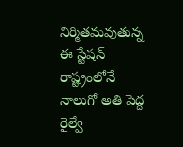నిర్మితమవుతున్న ఈ స్టేషన్‌ రాష్ట్రంలోనే నాలుగో అతి పెద్ద రైల్వే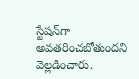స్టేషన్‌గా అవతరించబోతుందని వెల్లడించారు.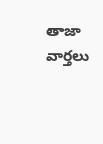తాజా వార్తలు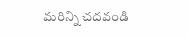మరిన్ని చదవండి